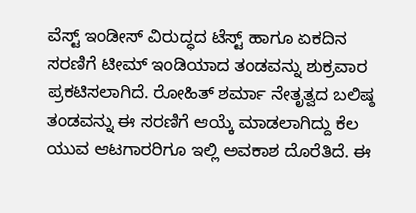ವೆಸ್ಟ್ ಇಂಡೀಸ್ ವಿರುದ್ಧದ ಟೆಸ್ಟ್ ಹಾಗೂ ಏಕದಿನ ಸರಣಿಗೆ ಟೀಮ್ ಇಂಡಿಯಾದ ತಂಡವನ್ನು ಶುಕ್ರವಾರ ಪ್ರಕಟಿಸಲಾಗಿದೆ. ರೋಹಿತ್ ಶರ್ಮಾ ನೇತೃತ್ವದ ಬಲಿಷ್ಠ ತಂಡವನ್ನು ಈ ಸರಣಿಗೆ ಆಯ್ಕೆ ಮಾಡಲಾಗಿದ್ದು ಕೆಲ ಯುವ ಆಟಗಾರರಿಗೂ ಇಲ್ಲಿ ಅವಕಾಶ ದೊರೆತಿದೆ. ಈ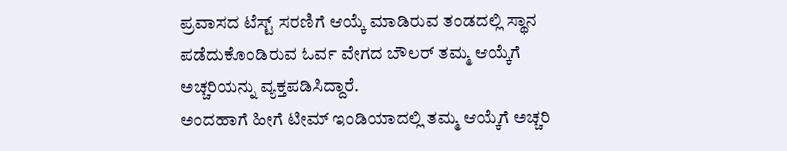ಪ್ರವಾಸದ ಟೆಸ್ಟ್ ಸರಣಿಗೆ ಆಯ್ಕೆ ಮಾಡಿರುವ ತಂಡದಲ್ಲಿ ಸ್ಥಾನ ಪಡೆದುಕೊಂಡಿರುವ ಓರ್ವ ವೇಗದ ಬೌಲರ್ ತಮ್ಮ ಆಯ್ಕೆಗೆ ಅಚ್ಚರಿಯನ್ನು ವ್ಯಕ್ತಪಡಿಸಿದ್ದಾರೆ.
ಅಂದಹಾಗೆ ಹೀಗೆ ಟೀಮ್ ಇಂಡಿಯಾದಲ್ಲಿ ತಮ್ಮ ಆಯ್ಕೆಗೆ ಅಚ್ಚರಿ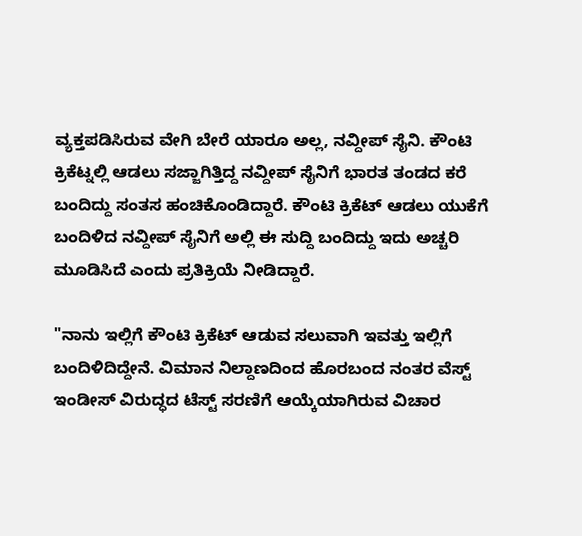ವ್ಯಕ್ತಪಡಿಸಿರುವ ವೇಗಿ ಬೇರೆ ಯಾರೂ ಅಲ್ಲ, ನವ್ದೀಪ್ ಸೈನಿ. ಕೌಂಟಿ ಕ್ರಿಕೆಟ್ನಲ್ಲಿ ಆಡಲು ಸಜ್ಜಾಗಿತ್ತಿದ್ದ ನವ್ದೀಪ್ ಸೈನಿಗೆ ಭಾರತ ತಂಡದ ಕರೆ ಬಂದಿದ್ದು ಸಂತಸ ಹಂಚಿಕೊಂಡಿದ್ದಾರೆ. ಕೌಂಟಿ ಕ್ರಿಕೆಟ್ ಆಡಲು ಯುಕೆಗೆ ಬಂದಿಳಿದ ನವ್ದೀಪ್ ಸೈನಿಗೆ ಅಲ್ಲಿ ಈ ಸುದ್ದಿ ಬಂದಿದ್ದು ಇದು ಅಚ್ಚರಿ ಮೂಡಿಸಿದೆ ಎಂದು ಪ್ರತಿಕ್ರಿಯೆ ನೀಡಿದ್ದಾರೆ.

"ನಾನು ಇಲ್ಲಿಗೆ ಕೌಂಟಿ ಕ್ರಿಕೆಟ್ ಆಡುವ ಸಲುವಾಗಿ ಇವತ್ತು ಇಲ್ಲಿಗೆ ಬಂದಿಳಿದಿದ್ದೇನೆ. ವಿಮಾನ ನಿಲ್ದಾಣದಿಂದ ಹೊರಬಂದ ನಂತರ ವೆಸ್ಟ್ ಇಂಡೀಸ್ ವಿರುದ್ಧದ ಟೆಸ್ಟ್ ಸರಣಿಗೆ ಆಯ್ಕೆಯಾಗಿರುವ ವಿಚಾರ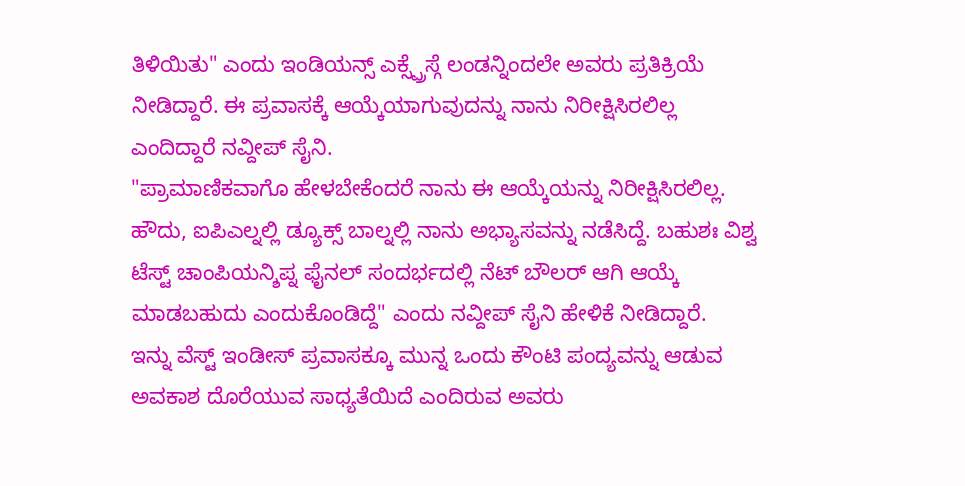ತಿಳಿಯಿತು" ಎಂದು ಇಂಡಿಯನ್ಸ್ ಎಕ್ಸ್ಪ್ರೆಸ್ಗೆ ಲಂಡನ್ನಿಂದಲೇ ಅವರು ಪ್ರತಿಕ್ರಿಯೆ ನೀಡಿದ್ದಾರೆ. ಈ ಪ್ರವಾಸಕ್ಕೆ ಆಯ್ಕೆಯಾಗುವುದನ್ನು ನಾನು ನಿರೀಕ್ಷಿಸಿರಲಿಲ್ಲ ಎಂದಿದ್ದಾರೆ ನವ್ದೀಪ್ ಸೈನಿ.
"ಪ್ರಾಮಾಣಿಕವಾಗೊ ಹೇಳಬೇಕೆಂದರೆ ನಾನು ಈ ಆಯ್ಕೆಯನ್ನು ನಿರೀಕ್ಷಿಸಿರಲಿಲ್ಲ. ಹೌದು, ಐಪಿಎಲ್ನಲ್ಲಿ ಡ್ಯೂಕ್ಸ್ ಬಾಲ್ನಲ್ಲಿ ನಾನು ಅಭ್ಯಾಸವನ್ನು ನಡೆಸಿದ್ದೆ. ಬಹುಶಃ ವಿಶ್ವ ಟೆಸ್ಟ್ ಚಾಂಪಿಯನ್ಶಿಪ್ನ ಫೈನಲ್ ಸಂದರ್ಭದಲ್ಲಿ ನೆಟ್ ಬೌಲರ್ ಆಗಿ ಆಯ್ಕೆ ಮಾಡಬಹುದು ಎಂದುಕೊಂಡಿದ್ದೆ" ಎಂದು ನವ್ದೀಪ್ ಸೈನಿ ಹೇಳಿಕೆ ನೀಡಿದ್ದಾರೆ.
ಇನ್ನು ವೆಸ್ಟ್ ಇಂಡೀಸ್ ಪ್ರವಾಸಕ್ಕೂ ಮುನ್ನ ಒಂದು ಕೌಂಟಿ ಪಂದ್ಯವನ್ನು ಆಡುವ ಅವಕಾಶ ದೊರೆಯುವ ಸಾಧ್ಯತೆಯಿದೆ ಎಂದಿರುವ ಅವರು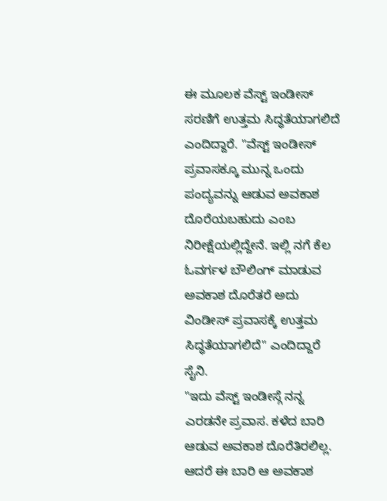ಈ ಮೂಲಕ ವೆಸ್ಟ್ ಇಂಡೀಸ್ ಸರಣಿಗೆ ಉತ್ತಮ ಸಿದ್ಧತೆಯಾಗಲಿದೆ ಎಂದಿದ್ದಾರೆ. "ವೆಸ್ಟ್ ಇಂಡೀಸ್ ಪ್ರವಾಸಕ್ಕೂ ಮುನ್ನ ಒಂದು ಪಂದ್ಯವನ್ನು ಆಡುವ ಅವಕಾಶ ದೊರೆಯಬಹುದು ಎಂಬ ನಿರೀಕ್ಷೆಯಲ್ಲಿದ್ದೇನೆ. ಇಲ್ಲಿ ನಗೆ ಕೆಲ ಓವರ್ಗಳ ಬೌಲಿಂಗ್ ಮಾಡುವ ಅವಕಾಶ ದೊರೆತರೆ ಅದು ವಿಂಡೀಸ್ ಪ್ರವಾಸಕ್ಕೆ ಉತ್ತಮ ಸಿದ್ಧತೆಯಾಗಲಿದೆ" ಎಂದಿದ್ದಾರೆ ಸೈನಿ.
"ಇದು ವೆಸ್ಟ್ ಇಂಡೀಸ್ಗೆ ನನ್ನ ಎರಡನೇ ಪ್ರವಾಸ. ಕಳೆದ ಬಾರಿ ಆಡುವ ಅವಕಾಶ ದೊರೆತಿರಲಿಲ್ಲ. ಆದರೆ ಈ ಬಾರಿ ಆ ಅವಕಾಶ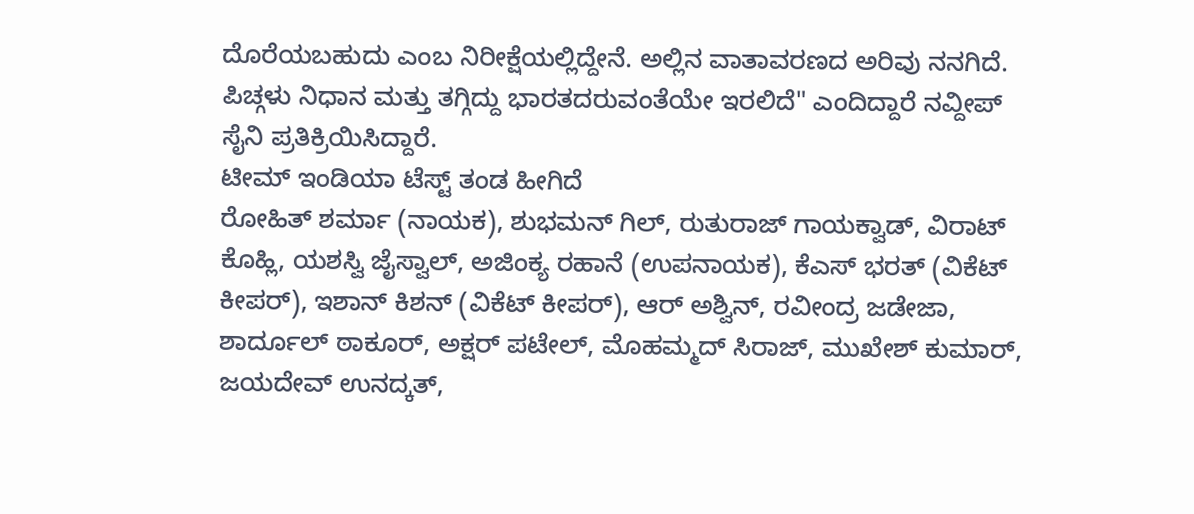ದೊರೆಯಬಹುದು ಎಂಬ ನಿರೀಕ್ಷೆಯಲ್ಲಿದ್ದೇನೆ. ಅಲ್ಲಿನ ವಾತಾವರಣದ ಅರಿವು ನನಗಿದೆ. ಪಿಚ್ಗಳು ನಿಧಾನ ಮತ್ತು ತಗ್ಗಿದ್ದು ಭಾರತದರುವಂತೆಯೇ ಇರಲಿದೆ" ಎಂದಿದ್ದಾರೆ ನವ್ದೀಪ್ ಸೈನಿ ಪ್ರತಿಕ್ರಿಯಿಸಿದ್ದಾರೆ.
ಟೀಮ್ ಇಂಡಿಯಾ ಟೆಸ್ಟ್ ತಂಡ ಹೀಗಿದೆ
ರೋಹಿತ್ ಶರ್ಮಾ (ನಾಯಕ), ಶುಭಮನ್ ಗಿಲ್, ರುತುರಾಜ್ ಗಾಯಕ್ವಾಡ್, ವಿರಾಟ್ ಕೊಹ್ಲಿ, ಯಶಸ್ವಿ ಜೈಸ್ವಾಲ್, ಅಜಿಂಕ್ಯ ರಹಾನೆ (ಉಪನಾಯಕ), ಕೆಎಸ್ ಭರತ್ (ವಿಕೆಟ್ ಕೀಪರ್), ಇಶಾನ್ ಕಿಶನ್ (ವಿಕೆಟ್ ಕೀಪರ್), ಆರ್ ಅಶ್ವಿನ್, ರವೀಂದ್ರ ಜಡೇಜಾ, ಶಾರ್ದೂಲ್ ಠಾಕೂರ್, ಅಕ್ಷರ್ ಪಟೇಲ್, ಮೊಹಮ್ಮದ್ ಸಿರಾಜ್, ಮುಖೇಶ್ ಕುಮಾರ್, ಜಯದೇವ್ ಉನದ್ಕತ್,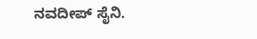ನವದೀಪ್ ಸೈನಿ.